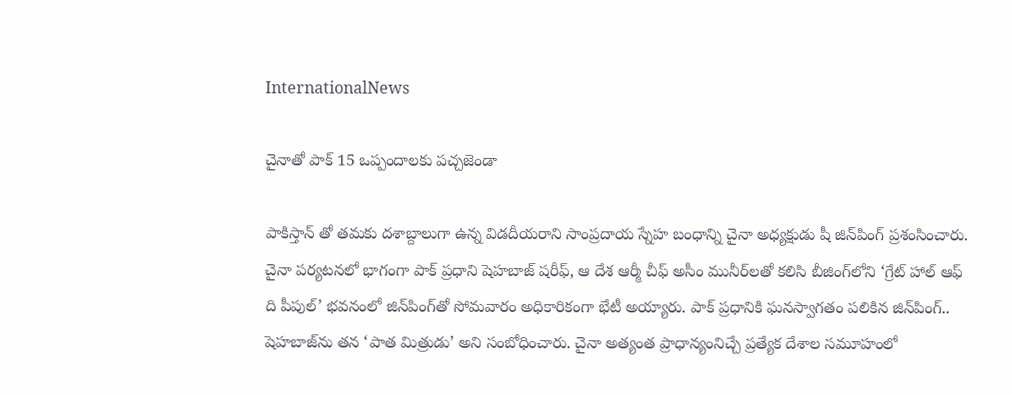InternationalNews

చైనాతో పాక్ 15 ఒప్పందాలకు పచ్చజెండా

పాకిస్తాన్ తో తమకు దశాబ్దాలుగా ఉన్న విడదీయరాని సాంప్రదాయ స్నేహ బంధాన్ని చైనా అధ్యక్షుడు షీ జిన్‌పింగ్‌ ప్రశంసించారు. చైనా పర్యటనలో భాగంగా పాక్‌ ప్రధాని షెహబాజ్ షరీఫ్, ఆ దేశ ఆర్మీ చీఫ్‌ అసీం మునీర్‌లతో కలిసి బీజింగ్‌లోని ‘గ్రేట్ హాల్ ఆఫ్ ది పీపుల్’ భవనంలో జిన్‌పింగ్‌తో సోమవారం అధికారికంగా భేటీ అయ్యారు. పాక్ ప్రధానికి ఘనస్వాగతం పలికిన జిన్‌పింగ్‌.. షెహబాజ్‌ను తన ‘పాత మిత్రుడు’ అని సంబోధించారు. చైనా అత్యంత ప్రాధాన్యంనిచ్చే ప్రత్యేక దేశాల సమూహంలో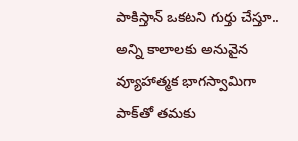పాకిస్తాన్ ఒకటని గుర్తు చేస్తూ.. అన్ని కాలాలకు అనువైన వ్యూహాత్మక భాగస్వామిగా పాక్‌తో తమకు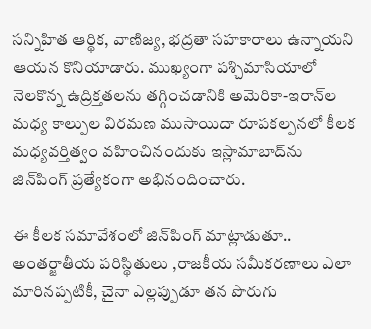సన్నిహిత ఆర్థిక, వాణిజ్య, భద్రతా సహకారాలు ఉన్నాయని ఆయన కొనియాడారు. ముఖ్యంగా పశ్చిమాసియాలో నెలకొన్న ఉద్రిక్తతలను తగ్గించడానికి అమెరికా-ఇరాన్‌ల మధ్య కాల్పుల విరమణ ముసాయిదా రూపకల్పనలో కీలక మధ్యవర్తిత్వం వహించినందుకు ఇస్లామాబాద్‌ను జిన్‌పింగ్‌ ప్రత్యేకంగా అభినందించారు.

ఈ కీలక సమావేశంలో జిన్‌పింగ్‌ మాట్లాడుతూ.. అంతర్జాతీయ పరిస్థితులు ,రాజకీయ సమీకరణాలు ఎలా మారినప్పటికీ, చైనా ఎల్లప్పుడూ తన పొరుగు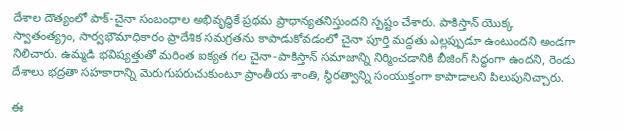దేశాల దౌత్యంలో పాక్‌-చైనా సంబంధాల అభివృద్ధికే ప్రథమ ప్రాధాన్యతనిస్తుందని స్పష్టం చేశారు. పాకిస్తాన్ యొక్క స్వాతంత్య్రం, సార్వభౌమాధికారం ప్రాదేశిక సమగ్రతను కాపాడుకోవడంలో చైనా పూర్తి మద్దతు ఎల్లప్పుడూ ఉంటుందని అండగా నిలిచారు. ఉమ్మడి భవిష్యత్తుతో మరింత ఐక్యత గల చైనా-పాకిస్తాన్ సమాజాన్ని నిర్మించడానికి బీజింగ్ సిద్ధంగా ఉందని, రెండు దేశాలు భద్రతా సహకారాన్ని మెరుగుపరుచుకుంటూ ప్రాంతీయ శాంతి, స్థిరత్వాన్ని సంయుక్తంగా కాపాడాలని పిలుపునిచ్చారు.

ఈ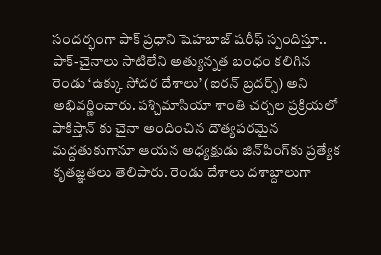సందర్భంగా పాక్ ప్రధాని షెహబాజ్ షరీఫ్ స్పందిస్తూ.. పాక్‌-చైనాలు సాటిలేని అత్యున్నత బంధం కలిగిన రెండు ‘ఉక్కు సోదర దేశాలు’ (ఐరన్ బ్రదర్స్) అని అభివర్ణించారు. పశ్చిమాసియా శాంతి చర్చల ప్రక్రియలో పాకిస్తాన్ కు చైనా అందించిన దౌత్యపరమైన మద్దతుకుగానూ ఆయన అధ్యక్షుడు జిన్‌పింగ్‌కు ప్రత్యేక కృతజ్ఞతలు తెలిపారు. రెండు దేశాలు దశాబ్దాలుగా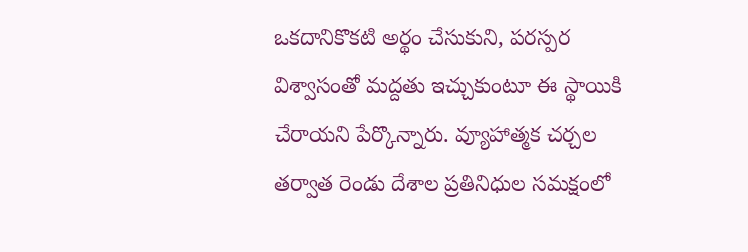ఒకదానికొకటి అర్థం చేసుకుని, పరస్పర విశ్వాసంతో మద్దతు ఇచ్చుకుంటూ ఈ స్థాయికి చేరాయని పేర్కొన్నారు. వ్యూహాత్మక చర్చల తర్వాత రెండు దేశాల ప్రతినిధుల సమక్షంలో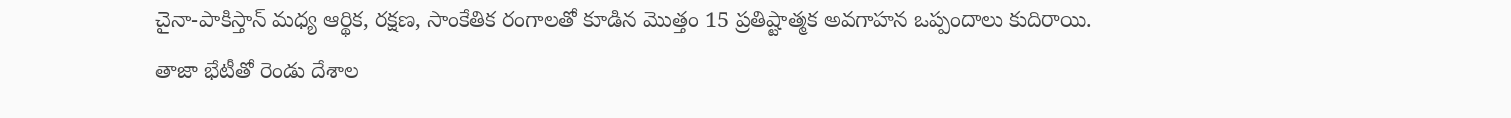చైనా-పాకిస్తాన్ మధ్య ఆర్థిక, రక్షణ, సాంకేతిక రంగాలతో కూడిన మొత్తం 15 ప్రతిష్టాత్మక అవగాహన ఒప్పందాలు కుదిరాయి. తాజా భేటీతో రెండు దేశాల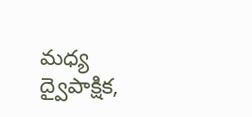మధ్య ద్వైపాక్షిక,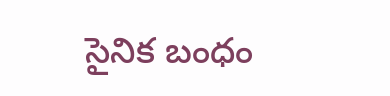సైనిక బంధం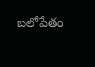బలోపేతం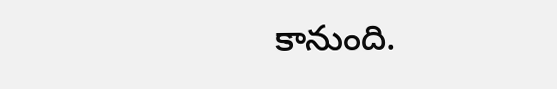కానుంది.